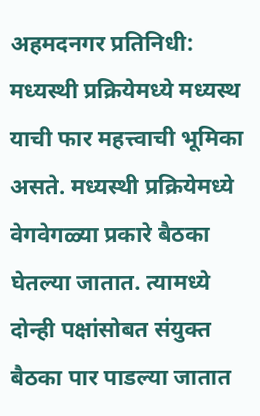अहमदनगर प्रतिनिधी:
मध्यस्थी प्रक्रियेमध्ये मध्यस्थ याची फार महत्त्वाची भूमिका असते. मध्यस्थी प्रक्रियेमध्ये वेगवेगळ्या प्रकारे बैठका घेतल्या जातात. त्यामध्ये दोन्ही पक्षांसोबत संयुक्त बैठका पार पाडल्या जातात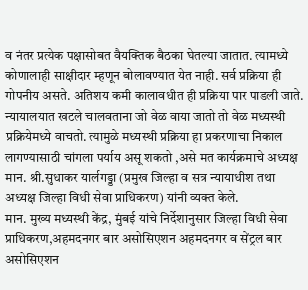व नंतर प्रत्येक पक्षासोबत वैयक्तिक बैठका घेतल्या जातात. त्यामध्ये कोणालाही साक्षीदार म्हणून बोलावण्यात येत नाही. सर्व प्रक्रिया ही गोपनीय असते. अतिशय कमी कालावधीत ही प्रक्रिया पार पाडली जाते. न्यायालयात खटले चालवताना जो वेळ वाया जातो तो वेळ मध्यस्थी प्रक्रियेमध्ये वाचतो. त्यामुळे मध्यस्थी प्रक्रिया हा प्रकरणाचा निकाल लागण्यासाठी चांगला पर्याय असू शकतो ,असे मत कार्यक्रमाचे अध्यक्ष मान. श्री.सुधाकर यार्लगड्डा (प्रमुख जिल्हा व सत्र न्यायाधीश तथा अध्यक्ष जिल्हा विधी सेवा प्राधिकरण) यांनी व्यक्त केले.
मान. मुख्य मध्यस्थी केंद्र, मुंबई यांचे निर्देशानुसार जिल्हा विधी सेवा प्राधिकरण,अहमदनगर बार असोसिएशन अहमदनगर व सेंट्रल बार असोसिएशन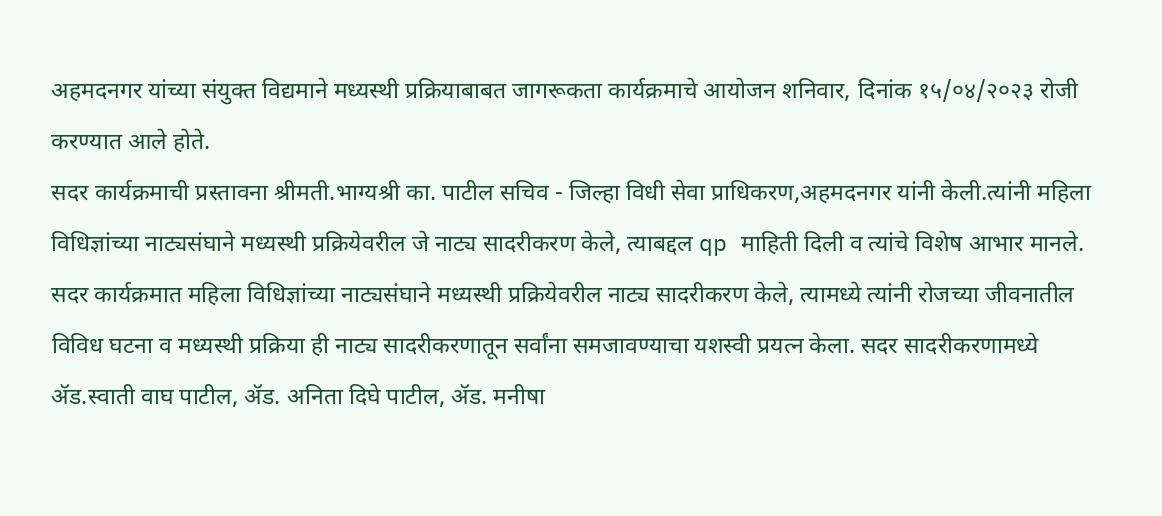अहमदनगर यांच्या संयुक्त विद्यमाने मध्यस्थी प्रक्रियाबाबत जागरूकता कार्यक्रमाचे आयोजन शनिवार, दिनांक १५/०४/२०२३ रोजी करण्यात आले होते.
सदर कार्यक्रमाची प्रस्तावना श्रीमती.भाग्यश्री का. पाटील सचिव - जिल्हा विधी सेवा प्राधिकरण,अहमदनगर यांनी केली.त्यांनी महिला विधिज्ञांच्या नाट्यसंघाने मध्यस्थी प्रक्रियेवरील जे नाट्य सादरीकरण केले, त्याबद्दल qp माहिती दिली व त्यांचे विशेष आभार मानले.
सदर कार्यक्रमात महिला विधिज्ञांच्या नाट्यसंघाने मध्यस्थी प्रक्रियेवरील नाट्य सादरीकरण केले, त्यामध्ये त्यांनी रोजच्या जीवनातील विविध घटना व मध्यस्थी प्रक्रिया ही नाट्य सादरीकरणातून सर्वांना समजावण्याचा यशस्वी प्रयत्न केला. सदर सादरीकरणामध्ये ॲड.स्वाती वाघ पाटील, ॲड. अनिता दिघे पाटील, ॲड. मनीषा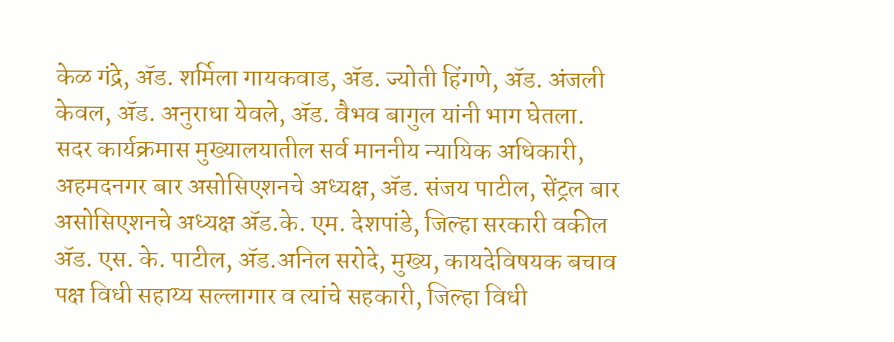केळ गंद्रे, ॲड. शर्मिला गायकवाड, ॲड. ज्योती हिंगणे, ॲड. अंजली केवल, ॲड. अनुराधा येवले, ॲड. वैभव बागुल यांनी भाग घेतला.
सदर कार्यक्रमास मुख्यालयातील सर्व माननीय न्यायिक अधिकारी, अहमदनगर बार असोसिएशनचे अध्यक्ष, ॲड. संजय पाटील, सेंट्रल बार असोसिएशनचे अध्यक्ष ॲड.के. एम. देशपांडे, जिल्हा सरकारी वकील ॲड. एस. के. पाटील, ॲड.अनिल सरोदे, मुख्य, कायदेविषयक बचाव पक्ष विधी सहाय्य सल्लागार व त्यांचे सहकारी, जिल्हा विधी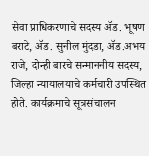सेवा प्राधिकरणाचे सदस्य ॲड. भूषण बराटे, ॲड. सुनील मुंदडा, ॲड.अभय राजे, दोन्ही बारचे सन्माननीय सदस्य, जिल्हा न्यायालयाचे कर्मचारी उपस्थित होते. कार्यक्रमाचे सूत्रसंचालन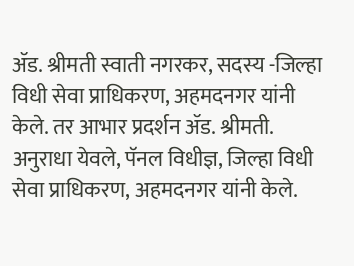ॲड. श्रीमती स्वाती नगरकर, सदस्य -जिल्हा विधी सेवा प्राधिकरण, अहमदनगर यांनी केले. तर आभार प्रदर्शन ॲड. श्रीमती. अनुराधा येवले, पॅनल विधीज्ञ, जिल्हा विधी सेवा प्राधिकरण, अहमदनगर यांनी केले.